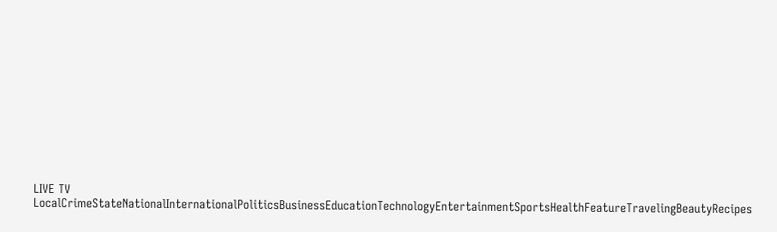LIVE TV LocalCrimeStateNationalInternationalPoliticsBusinessEducationTechnologyEntertainmentSportsHealthFeatureTravelingBeautyRecipes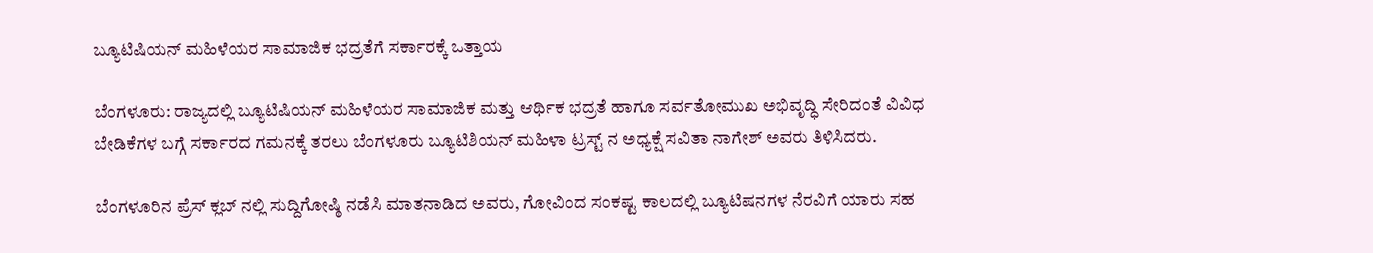ಬ್ಯೂಟಿಷಿಯನ್ ಮಹಿಳೆಯರ ಸಾಮಾಜಿಕ ಭದ್ರತೆಗೆ ಸರ್ಕಾರಕ್ಕೆ ಒತ್ತಾಯ

ಬೆಂಗಳೂರು: ರಾಜ್ಯದಲ್ಲಿ ಬ್ಯೂಟಿಷಿಯನ್ ಮಹಿಳೆಯರ ಸಾಮಾಜಿಕ ಮತ್ತು ಆರ್ಥಿಕ ಭದ್ರತೆ ಹಾಗೂ ಸರ್ವತೋಮುಖ ಅಭಿವೃದ್ಧಿ ಸೇರಿದಂತೆ ವಿವಿಧ ಬೇಡಿಕೆಗಳ ಬಗ್ಗೆ ಸರ್ಕಾರದ ಗಮನಕ್ಕೆ ತರಲು ಬೆಂಗಳೂರು ಬ್ಯೂಟಿಶಿಯನ್ ಮಹಿಳಾ ಟ್ರಸ್ಟ್ ನ ಅಧ್ಯಕ್ಷೆ ಸವಿತಾ ನಾಗೇಶ್ ಅವರು ತಿಳಿಸಿದರು.

ಬೆಂಗಳೂರಿನ ಪ್ರೆಸ್ ಕ್ಲಬ್ ನಲ್ಲಿ ಸುದ್ದಿಗೋಷ್ಠಿ ನಡೆಸಿ ಮಾತನಾಡಿದ ಅವರು, ಗೋವಿಂದ ಸಂಕಷ್ಟ ಕಾಲದಲ್ಲಿ ಬ್ಯೂಟಿಷನಗಳ ನೆರವಿಗೆ ಯಾರು ಸಹ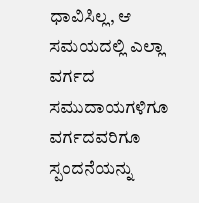ಧಾವಿಸಿಲ್ಲ, ಆ ಸಮಯದಲ್ಲಿ ಎಲ್ಲಾ ವರ್ಗದ ಸಮುದಾಯಗಳಿಗೂ ವರ್ಗದವರಿಗೂ ಸ್ಪಂದನೆಯನ್ನು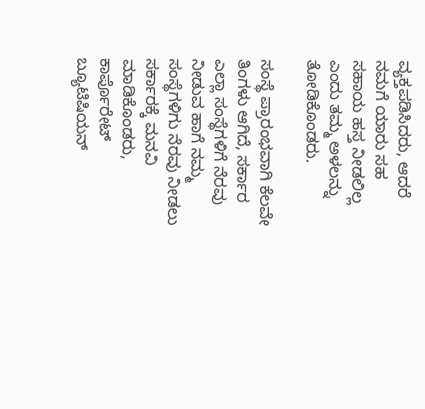ವ್ಯಕ್ತಪಡಿಸಿದರು, ಆದರೆ ನಮಗೆ ಯಾರು ಸಹ ಸಹಾಯ ಹಸ್ತ ನೀಡಲಿಲ್ಲ ಎಂದು ತಮ್ಮ ಅಳಲನ್ನು ತೋಡಿಕೊಂಡರು.

ಸಂಸ್ಥೆ ಪ್ರಾರಂಭವಾಗಿ ಕೆಲವೇ ತಿಂಗಳು ಆಗಿದೆ, ಸರ್ಕಾರ ಎಲ್ಲಾ ಸಂಸ್ಥೆಗಳಿಗೆ ನೆರವು ನೀಡುವ ಹಾಗೆ ನಮ್ಮ ಸಂಸ್ಥೆಗಳಿಗು ನೆರವು ನೀಡಲು ಸರ್ಕಾರಕ್ಕೆ ಮನವಿ ಮಾಡಿಕೊಂಡರು, ಕಾರ್ಪೊರೇಟ್ ಬ್ಯೂಟಿಷಿಯನ್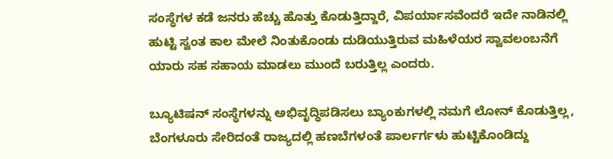ಸಂಸ್ಥೆಗಳ ಕಡೆ ಜನರು ಹೆಚ್ಚು ಹೊತ್ತು ಕೊಡುತ್ತಿದ್ದಾರೆ, ವಿಪರ್ಯಾಸವೆಂದರೆ ಇದೇ ನಾಡಿನಲ್ಲಿ ಹುಟ್ಟಿ ಸ್ವಂತ ಕಾಲ ಮೇಲೆ ನಿಂತುಕೊಂಡು ದುಡಿಯುತ್ತಿರುವ ಮಹಿಳೆಯರ ಸ್ವಾವಲಂಬನೆಗೆ ಯಾರು ಸಹ ಸಹಾಯ ಮಾಡಲು ಮುಂದೆ ಬರುತ್ತಿಲ್ಲ ಎಂದರು.

ಬ್ಯೂಟಿಷನ್ ಸಂಸ್ಥೆಗಳನ್ನು ಅಭಿವೃದ್ಧಿಪಡಿಸಲು ಬ್ಯಾಂಕುಗಳಲ್ಲಿ ನಮಗೆ ಲೋನ್ ಕೊಡುತ್ತಿಲ್ಲ, ಬೆಂಗಳೂರು ಸೇರಿದಂತೆ ರಾಜ್ಯದಲ್ಲಿ ಹಣಬೆಗಳಂತೆ ಪಾರ್ಲರ್ಗಳು ಹುಟ್ಟಿಕೊಂಡಿದ್ದು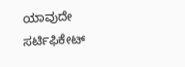ಯಾವುದೇ ಸರ್ಟಿಫಿಕೇಟ್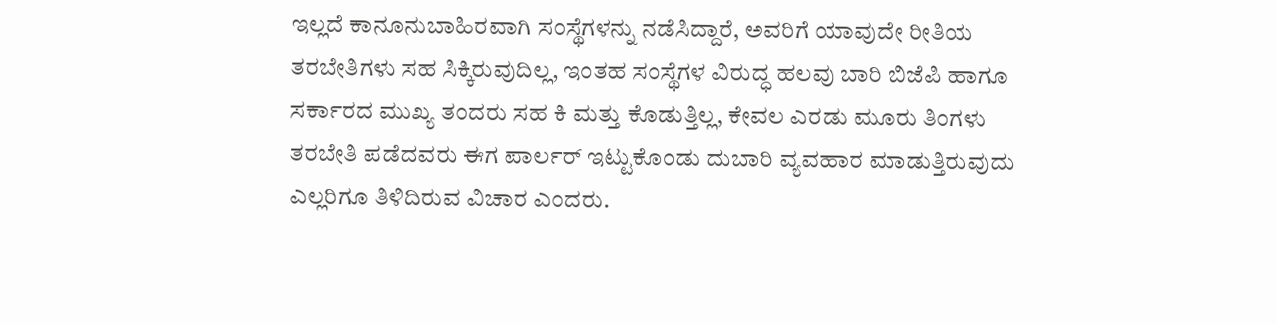ಇಲ್ಲದೆ ಕಾನೂನುಬಾಹಿರವಾಗಿ ಸಂಸ್ಥೆಗಳನ್ನು ನಡೆಸಿದ್ದಾರೆ, ಅವರಿಗೆ ಯಾವುದೇ ರೀತಿಯ ತರಬೇತಿಗಳು ಸಹ ಸಿಕ್ಕಿರುವುದಿಲ್ಲ, ಇಂತಹ ಸಂಸ್ಥೆಗಳ ವಿರುದ್ಧ ಹಲವು ಬಾರಿ ಬಿಜೆಪಿ ಹಾಗೂ ಸರ್ಕಾರದ ಮುಖ್ಯ ತಂದರು ಸಹ ಕಿ ಮತ್ತು ಕೊಡುತ್ತಿಲ್ಲ, ಕೇವಲ ಎರಡು ಮೂರು ತಿಂಗಳು ತರಬೇತಿ ಪಡೆದವರು ಈಗ ಪಾರ್ಲರ್ ಇಟ್ಟುಕೊಂಡು ದುಬಾರಿ ವ್ಯವಹಾರ ಮಾಡುತ್ತಿರುವುದು ಎಲ್ಲರಿಗೂ ತಿಳಿದಿರುವ ವಿಚಾರ ಎಂದರು.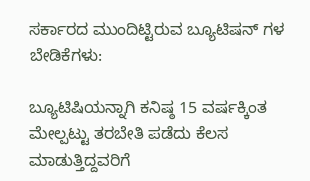ಸರ್ಕಾರದ ಮುಂದಿಟ್ಟಿರುವ ಬ್ಯೂಟಿಷನ್ ಗಳ ಬೇಡಿಕೆಗಳು:

ಬ್ಯೂಟಿಷಿಯನ್ನಾಗಿ ಕನಿಷ್ಠ 15 ವರ್ಷಕ್ಕಿಂತ ಮೇಲ್ಪಟ್ಟು ತರಬೇತಿ ಪಡೆದು ಕೆಲಸ ಮಾಡುತ್ತಿದ್ದವರಿಗೆ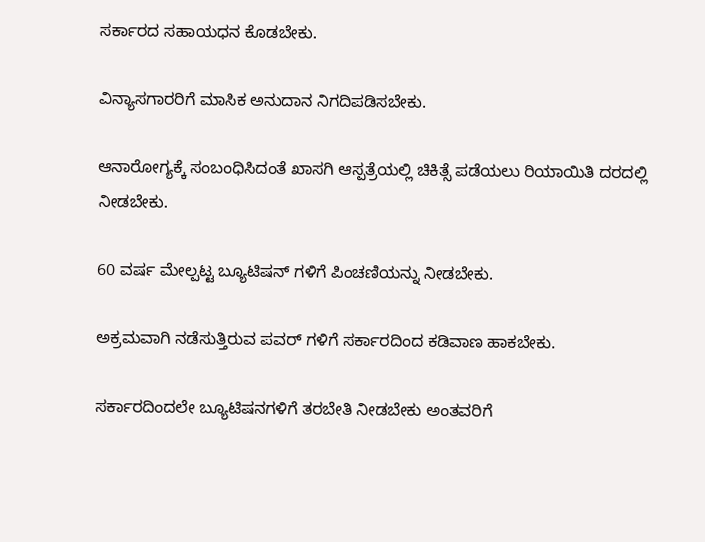ಸರ್ಕಾರದ ಸಹಾಯಧನ ಕೊಡಬೇಕು.

ವಿನ್ಯಾಸಗಾರರಿಗೆ ಮಾಸಿಕ ಅನುದಾನ ನಿಗದಿಪಡಿಸಬೇಕು.

ಆನಾರೋಗ್ಯಕ್ಕೆ ಸಂಬಂಧಿಸಿದಂತೆ ಖಾಸಗಿ ಆಸ್ಪತ್ರೆಯಲ್ಲಿ ಚಿಕಿತ್ಸೆ ಪಡೆಯಲು ರಿಯಾಯಿತಿ ದರದಲ್ಲಿ ನೀಡಬೇಕು.

60 ವರ್ಷ ಮೇಲ್ಪಟ್ಟ ಬ್ಯೂಟಿಷನ್ ಗಳಿಗೆ ಪಿಂಚಣಿಯನ್ನು ನೀಡಬೇಕು.

ಅಕ್ರಮವಾಗಿ ನಡೆಸುತ್ತಿರುವ ಪವರ್ ಗಳಿಗೆ ಸರ್ಕಾರದಿಂದ ಕಡಿವಾಣ ಹಾಕಬೇಕು.

ಸರ್ಕಾರದಿಂದಲೇ ಬ್ಯೂಟಿಷನಗಳಿಗೆ ತರಬೇತಿ ನೀಡಬೇಕು ಅಂತವರಿಗೆ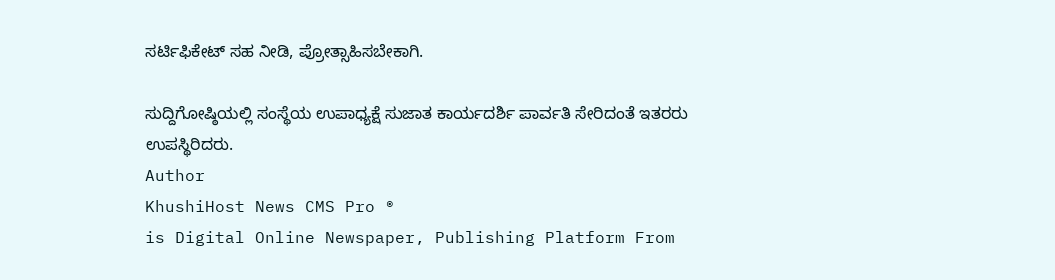ಸರ್ಟಿಫಿಕೇಟ್ ಸಹ ನೀಡಿ, ಪ್ರೋತ್ಸಾಹಿಸಬೇಕಾಗಿ.

ಸುದ್ದಿಗೋಷ್ಠಿಯಲ್ಲಿ ಸಂಸ್ಥೆಯ ಉಪಾಧ್ಯಕ್ಷೆ ಸುಜಾತ ಕಾರ್ಯದರ್ಶಿ ಪಾರ್ವತಿ ಸೇರಿದಂತೆ ಇತರರು ಉಪಸ್ಥಿರಿದರು.
Author
KhushiHost News CMS Pro ®
is Digital Online Newspaper, Publishing Platform From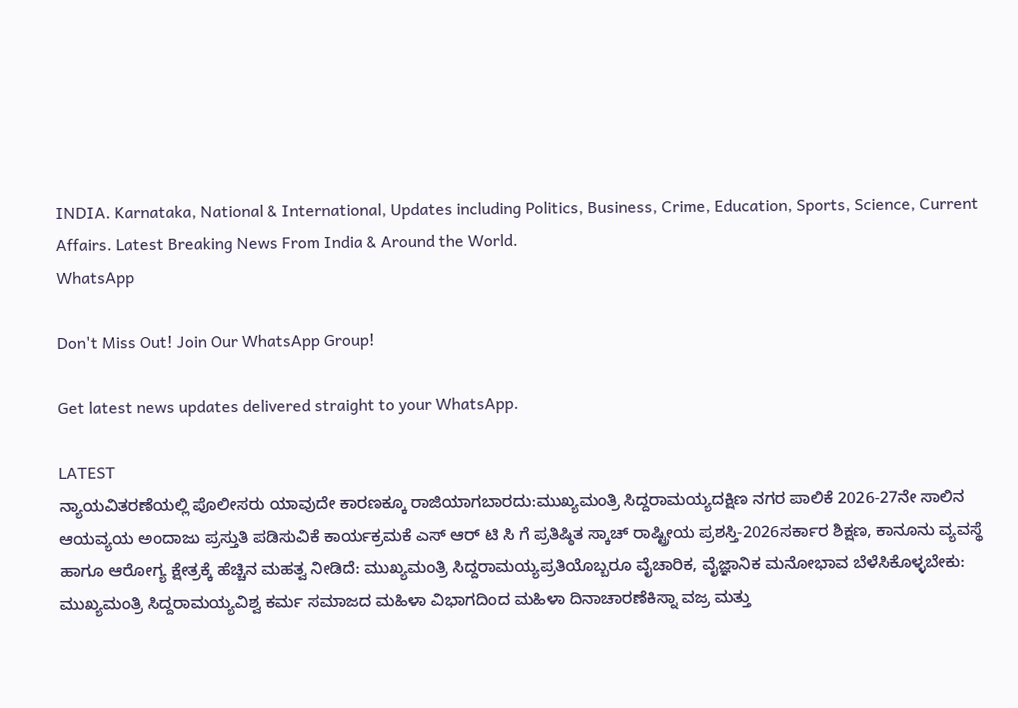INDIA. Karnataka, National & International, Updates including Politics, Business, Crime, Education, Sports, Science, Current Affairs. Latest Breaking News From India & Around the World.
WhatsApp

Don't Miss Out! Join Our WhatsApp Group!

Get latest news updates delivered straight to your WhatsApp.

LATEST
ನ್ಯಾಯವಿತರಣೆಯಲ್ಲಿ ಪೊಲೀಸರು ಯಾವುದೇ ಕಾರಣಕ್ಕೂ ರಾಜಿಯಾಗಬಾರದು:ಮುಖ್ಯಮಂತ್ರಿ ಸಿದ್ದರಾಮಯ್ಯದಕ್ಷಿಣ ನಗರ ಪಾಲಿಕೆ 2026-27ನೇ ಸಾಲಿನ ಆಯವ್ಯಯ ಅಂದಾಜು ಪ್ರಸ್ತುತಿ ಪಡಿಸುವಿಕೆ ಕಾರ್ಯಕ್ರಮಕೆ ಎಸ್ ಆರ್ ಟಿ ಸಿ ಗೆ ಪ್ರತಿಷ್ಠಿತ ಸ್ಕಾಚ್ ರಾಷ್ಟ್ರೀಯ ಪ್ರಶಸ್ತಿ-2026ಸರ್ಕಾರ ಶಿಕ್ಷಣ, ಕಾನೂನು ವ್ಯವಸ್ಥೆ ಹಾಗೂ ಆರೋಗ್ಯ ಕ್ಷೇತ್ರಕ್ಕೆ ಹೆಚ್ಚಿನ ಮಹತ್ವ ನೀಡಿದೆ: ಮುಖ್ಯಮಂತ್ರಿ ಸಿದ್ದರಾಮಯ್ಯಪ್ರತಿಯೊಬ್ಬರೂ ವೈಚಾರಿಕ, ವೈಜ್ಞಾನಿಕ ಮನೋಭಾವ ಬೆಳೆಸಿಕೊಳ್ಳಬೇಕು: ಮುಖ್ಯಮಂತ್ರಿ ಸಿದ್ದರಾಮಯ್ಯವಿಶ್ವ ಕರ್ಮ ಸಮಾಜದ ಮಹಿಳಾ ವಿಭಾಗದಿಂದ ಮಹಿಳಾ ದಿನಾಚಾರಣೆಕಿಸ್ನಾ ವಜ್ರ ಮತ್ತು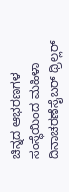ಚಿನ್ನದ ಆಭರಣಗಳ ಸಂಸ್ಥೆಯಿಂದ ಮಹಿಳಾ ದಿನಾಚರಣೆಸೈಬರ್ ಥ್ರಿಲ್ಲರ್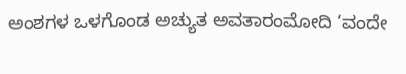ಅಂಶಗಳ ಒಳಗೊಂಡ ಅಚ್ಯುತ ಅವತಾರಂಮೋದಿ ‘ವಂದೇ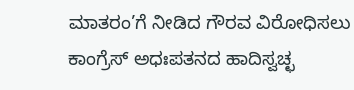ಮಾತರಂ’ಗೆ ನೀಡಿದ ಗೌರವ ವಿರೋಧಿಸಲು ಕಾಂಗ್ರೆಸ್ ಅಧಃಪತನದ ಹಾದಿಸ್ವಚ್ಛ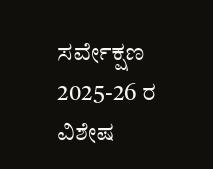ಸರ್ವೇಕ್ಷಣ 2025-26 ರ ವಿಶೇಷ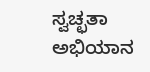ಸ್ವಚ್ಛತಾ ಅಭಿಯಾನ